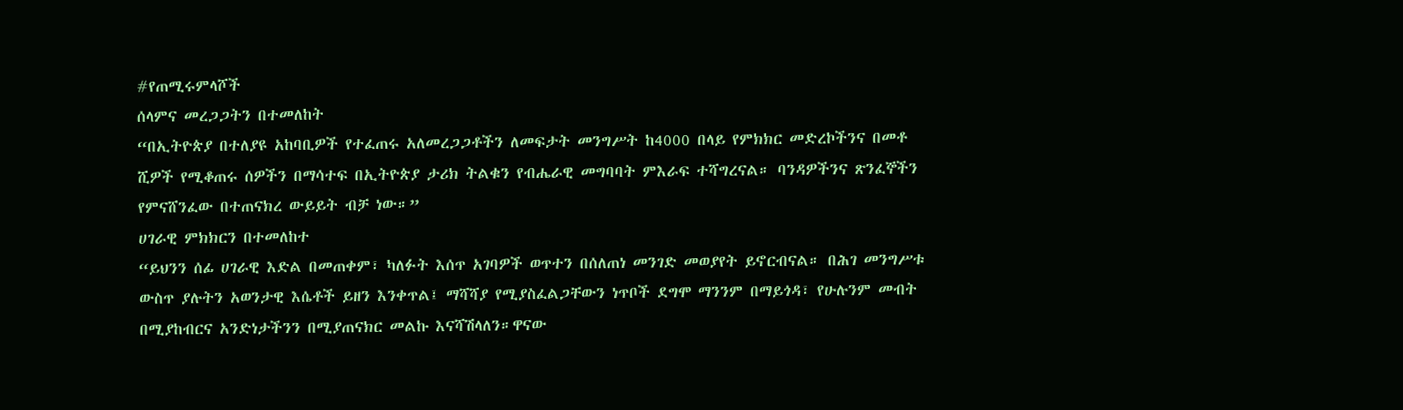#የጠሚሩምላሾች
ሰላምና መረጋጋትን በተመለከት
“በኢትዮጵያ በተለያዩ አከባቢዎች የተፈጠሩ አለመረጋጋቶችን ለመፍታት መንግሥት ከ4000 በላይ የምክክር መድረኮችንና በመቶ ሺዎች የሚቆጠሩ ሰዎችን በማሳተፍ በኢትዮጵያ ታሪክ ትልቁን የብሔራዊ መግባባት ምእራፍ ተሻግረናል። ባንዳዎችንና ጽንፈኞችን የምናሸንፈው በተጠናክረ ውይይት ብቻ ነው።”
ሀገራዊ ምክክርን በተመለከተ
“ይህንን ሰፊ ሀገራዊ እድል በመጠቀም፣ ካለፉት እሰጥ አገባዎች ወጥተን በሰለጠነ መንገድ መወያየት ይኖርብናል። በሕገ መንግሥቱ ውስጥ ያሉትን አወንታዊ እሴቶች ይዘን እንቀጥል፤ ማሻሻያ የሚያስፈልጋቸውን ነጥቦች ደግሞ ማንንም በማይጎዳ፣ የሁሉንም መብት በሚያከብርና አንድነታችንን በሚያጠናክር መልኩ እናሻሽላለን።ዋናው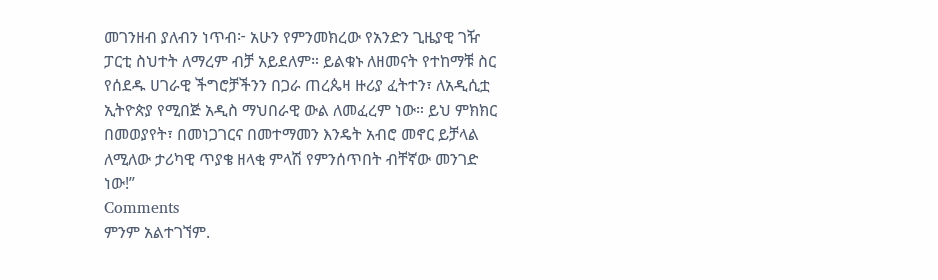መገንዘብ ያለብን ነጥብ፦ አሁን የምንመክረው የአንድን ጊዜያዊ ገዥ ፓርቲ ስህተት ለማረም ብቻ አይደለም። ይልቁኑ ለዘመናት የተከማቹ ስር የሰደዱ ሀገራዊ ችግሮቻችንን በጋራ ጠረጴዛ ዙሪያ ፈትተን፣ ለአዲሲቷ ኢትዮጵያ የሚበጅ አዲስ ማህበራዊ ውል ለመፈረም ነው። ይህ ምክክር በመወያየት፣ በመነጋገርና በመተማመን እንዴት አብሮ መኖር ይቻላል ለሚለው ታሪካዊ ጥያቄ ዘላቂ ምላሽ የምንሰጥበት ብቸኛው መንገድ ነው!”
Comments
ምንም አልተገኘም.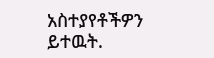አስተያየቶችዎን ይተዉት.